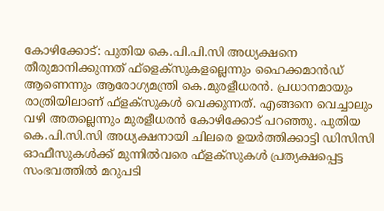കോഴിക്കോട്: പുതിയ കെ.പി.പി.സി അധ്യക്ഷനെ തീരുമാനിക്കുന്നത് ഫ്ളെക്സുകളല്ലെന്നും ഹൈക്കമാൻഡ് ആണെന്നും ആരോഗ്യമന്ത്രി കെ.മുരളീധരൻ. പ്രധാനമായും രാത്രിയിലാണ് ഫ്ളക്സുകൾ വെക്കുന്നത്. എങ്ങനെ വെച്ചാലും വഴി അതല്ലെന്നും മുരളീധരൻ കോഴിക്കോട് പറഞ്ഞു. പുതിയ കെ.പി.സി.സി അധ്യക്ഷനായി ചിലരെ ഉയർത്തിക്കാട്ടി ഡിസിസി ഓഫീസുകൾക്ക് മുന്നിൽവരെ ഫ്ളക്സുകൾ പ്രത്യക്ഷപ്പെട്ട സംഭവത്തിൽ മറുപടി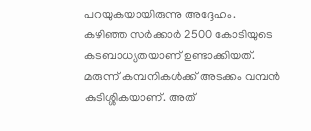പറയുകയായിരുന്നു അദ്ദേഹം.
കഴിഞ്ഞ സർക്കാർ 2500 കോടിയുടെ കടബാധ്യതയാണ് ഉണ്ടാക്കിയത്. മരുന്ന് കമ്പനികൾക്ക് അടക്കം വമ്പൻ കുടിശ്ശികയാണ്. അത്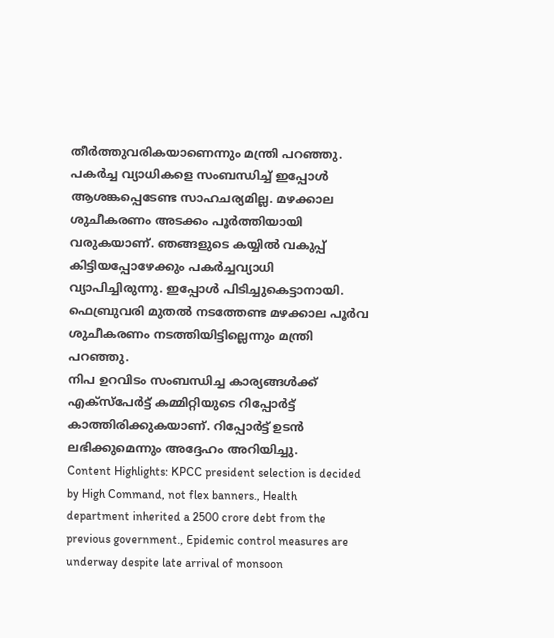തീർത്തുവരികയാണെന്നും മന്ത്രി പറഞ്ഞു. പകർച്ച വ്യാധികളെ സംബന്ധിച്ച് ഇപ്പോൾ ആശങ്കപ്പെടേണ്ട സാഹചര്യമില്ല. മഴക്കാല ശുചീകരണം അടക്കം പൂർത്തിയായി വരുകയാണ്. ഞങ്ങളുടെ കയ്യിൽ വകുപ്പ് കിട്ടിയപ്പോഴേക്കും പകർച്ചവ്യാധി വ്യാപിച്ചിരുന്നു. ഇപ്പോൾ പിടിച്ചുകെട്ടാനായി. ഫെബ്രുവരി മുതൽ നടത്തേണ്ട മഴക്കാല പൂർവ ശുചീകരണം നടത്തിയിട്ടില്ലെന്നും മന്ത്രി പറഞ്ഞു.
നിപ ഉറവിടം സംബന്ധിച്ച കാര്യങ്ങൾക്ക് എക്സ്പേർട്ട് കമ്മിറ്റിയുടെ റിപ്പോർട്ട് കാത്തിരിക്കുകയാണ്. റിപ്പോർട്ട് ഉടൻ ലഭിക്കുമെന്നും അദ്ദേഹം അറിയിച്ചു.
Content Highlights: KPCC president selection is decided by High Command, not flex banners., Health department inherited a 2500 crore debt from the previous government., Epidemic control measures are underway despite late arrival of monsoon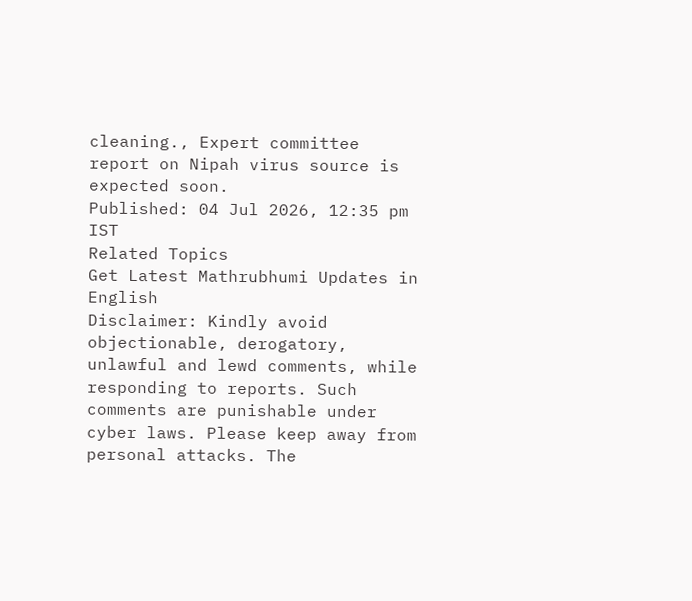cleaning., Expert committee report on Nipah virus source is expected soon.
Published: 04 Jul 2026, 12:35 pm IST
Related Topics
Get Latest Mathrubhumi Updates in English
Disclaimer: Kindly avoid objectionable, derogatory, unlawful and lewd comments, while responding to reports. Such comments are punishable under cyber laws. Please keep away from personal attacks. The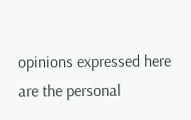opinions expressed here are the personal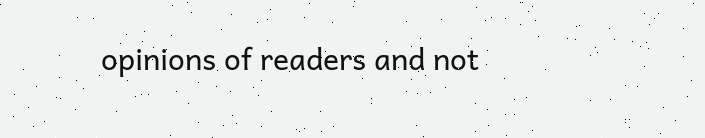opinions of readers and not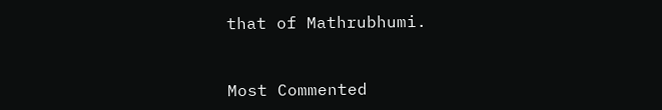that of Mathrubhumi.


Most Commented